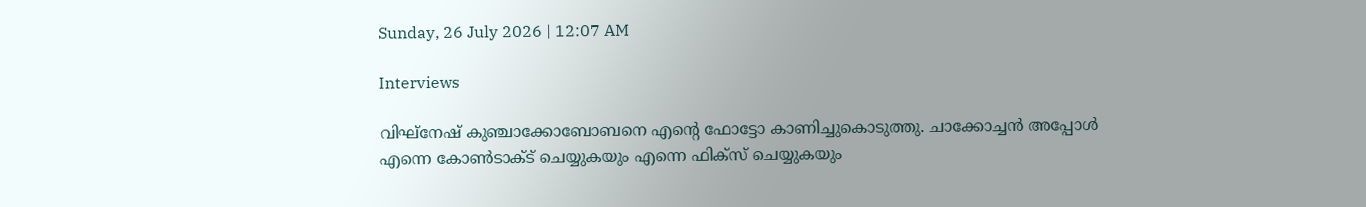Sunday, 26 July 2026 | 12:07 AM

Interviews

വിഘ്നേഷ് കുഞ്ചാക്കോബോബനെ എന്‍റെ ഫോട്ടോ കാണിച്ചുകൊടുത്തു. ചാക്കോച്ചന്‍ അപ്പോള്‍ എന്നെ കോണ്‍ടാക്ട് ചെയ്യുകയും എന്നെ ഫിക്സ് ചെയ്യുകയും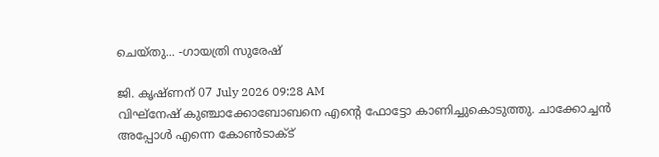ചെയ്തു... -ഗായത്രി സുരേഷ്

ജി. കൃഷ്ണന് 07 July 2026 09:28 AM
വിഘ്നേഷ് കുഞ്ചാക്കോബോബനെ എന്‍റെ ഫോട്ടോ കാണിച്ചുകൊടുത്തു. ചാക്കോച്ചന്‍ അപ്പോള്‍ എന്നെ കോണ്‍ടാക്ട്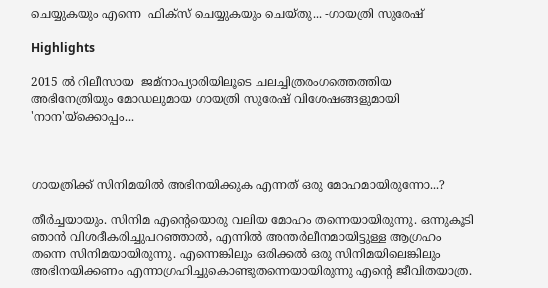ചെയ്യുകയും എന്നെ  ഫിക്സ് ചെയ്യുകയും ചെയ്തു... -ഗായത്രി സുരേഷ്

Highlights

2015 ല്‍ റിലീസായ  ജമ്നാപ്യാരിയിലൂടെ ചലച്ചിത്രരംഗത്തെത്തിയ  അഭിനേത്രിയും മോഡലുമായ ഗായത്രി സുരേഷ് വിശേഷങ്ങളുമായി 'നാന'യ്ക്കൊപ്പം...



ഗായത്രിക്ക് സിനിമയില്‍ അഭിനയിക്കുക എന്നത് ഒരു മോഹമായിരുന്നോ...?

തീര്‍ച്ചയായും. സിനിമ എന്‍റെയൊരു വലിയ മോഹം തന്നെയായിരുന്നു. ഒന്നുകൂടി ഞാന്‍ വിശദീകരിച്ചുപറഞ്ഞാല്‍, എന്നില്‍ അന്തര്‍ലീനമായിട്ടുള്ള ആഗ്രഹം തന്നെ സിനിമയായിരുന്നു. എന്നെങ്കിലും ഒരിക്കല്‍ ഒരു സിനിമയിലെങ്കിലും അഭിനയിക്കണം എന്നാഗ്രഹിച്ചുകൊണ്ടുതന്നെയായിരുന്നു എന്‍റെ ജീവിതയാത്ര.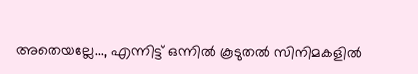അതെയല്ലേ..., എന്നിട്ട് ഒന്നില്‍ കൂടുതല്‍ സിനിമകളില്‍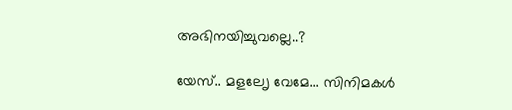അഭിനയിച്ചുവല്ലെ..?

യേസ്.. മളലേൃ വേമേ... സിനിമകള്‍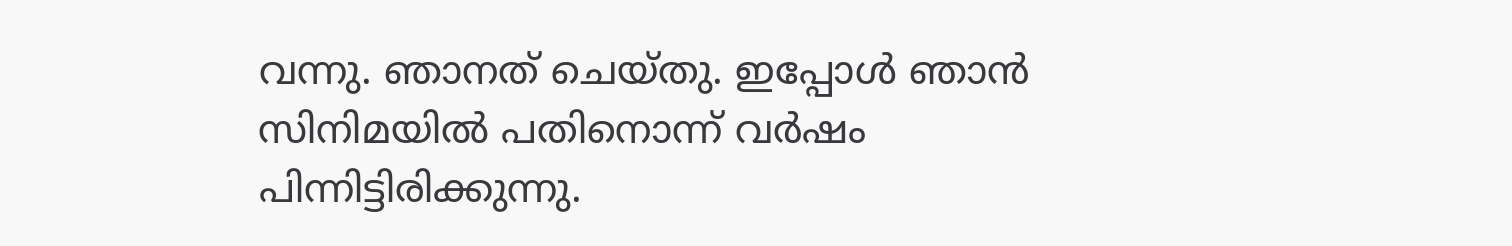വന്നു. ഞാനത് ചെയ്തു. ഇപ്പോള്‍ ഞാന്‍ സിനിമയില്‍ പതിനൊന്ന് വര്‍ഷം പിന്നിട്ടിരിക്കുന്നു.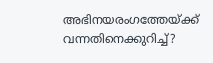അഭിനയരംഗത്തേയ്ക്ക് വന്നതിനെക്കുറിച്ച്?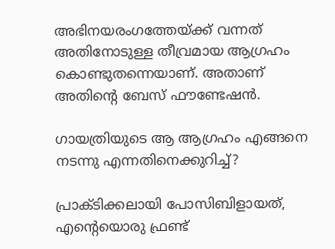അഭിനയരംഗത്തേയ്ക്ക് വന്നത് അതിനോടുള്ള തീവ്രമായ ആഗ്രഹം കൊണ്ടുതന്നെയാണ്. അതാണ് അതിന്‍റെ ബേസ് ഫൗണ്ടേഷന്‍.

ഗായത്രിയുടെ ആ ആഗ്രഹം എങ്ങനെ നടന്നു എന്നതിനെക്കുറിച്ച്?

പ്രാക്ടിക്കലായി പോസിബിളായത്, എന്‍റെയൊരു ഫ്രണ്ട്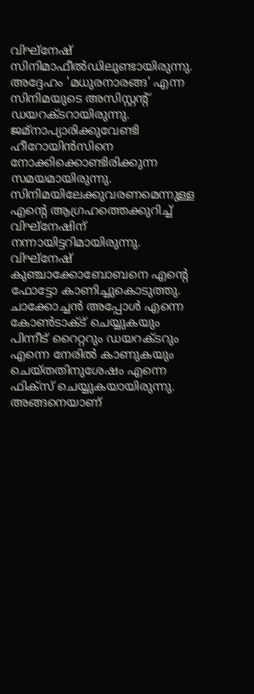വിഘ്നേഷ് സിനിമാഫീല്‍ഡിലുണ്ടായിരുന്നു. അദ്ദേഹം 'മധുരനാരങ്ങ' എന്ന സിനിമയുടെ അസിസ്റ്റന്‍റ് ഡയറക്ടറായിരുന്നു. ജമ്നാപ്യാരിക്കുവേണ്ടി ഹീറോയിന്‍സിനെ നോക്കിക്കൊണ്ടിരിക്കുന്ന സമയമായിരുന്നു. സിനിമയിലേക്കുവരണമെന്നുള്ള എന്‍റെ ആഗ്രഹത്തെക്കുറിച്ച് വിഘ്നേഷിന് നന്നായിട്ടറിമായിരുന്നു. വിഘ്നേഷ് കുഞ്ചാക്കോബോബനെ എന്‍റെ ഫോട്ടോ കാണിച്ചുകൊടുത്തു. ചാക്കോച്ചന്‍ അപ്പോള്‍ എന്നെ കോണ്‍ടാക്ട് ചെയ്യുകയും പിന്നീട് റൈറ്ററും ഡയറക്ടറും എന്നെ നേരില്‍ കാണുകയും ചെയ്തതിനുശേഷം എന്നെ ഫിക്സ് ചെയ്യുകയായിരുന്നു. അങ്ങനെയാണ്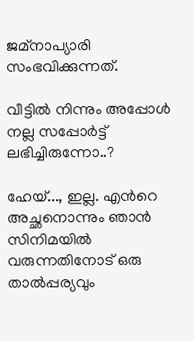ജമ്നാപ്യാരി സംഭവിക്കുന്നത്.

വീട്ടില്‍ നിന്നും അപ്പോള്‍ നല്ല സപ്പോര്‍ട്ട് ലഭിച്ചിരുന്നോ..?

ഹേയ്..., ഇല്ല. എന്‍റെ അച്ഛനൊന്നും ഞാന്‍ സിനിമയില്‍ വരുന്നതിനോട് ഒരു താല്‍പ്പര്യവും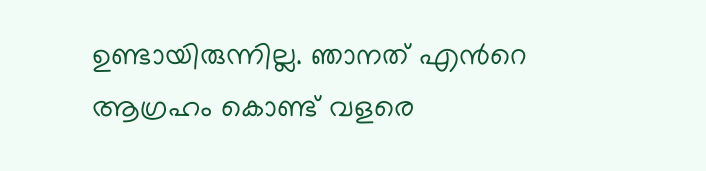ഉണ്ടായിരുന്നില്ല. ഞാനത് എന്‍റെ ആഗ്രഹം കൊണ്ട് വളരെ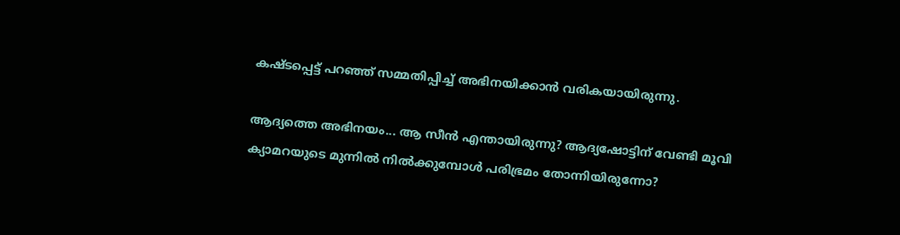കഷ്ടപ്പെട്ട് പറഞ്ഞ് സമ്മതിപ്പിച്ച് അഭിനയിക്കാന്‍ വരികയായിരുന്നു.

ആദ്യത്തെ അഭിനയം... ആ സീന്‍ എന്തായിരുന്നു? ആദ്യഷോട്ടിന് വേണ്ടി മൂവി ക്യാമറയുടെ മുന്നില്‍ നില്‍ക്കുമ്പോള്‍ പരിഭ്രമം തോന്നിയിരുന്നോ?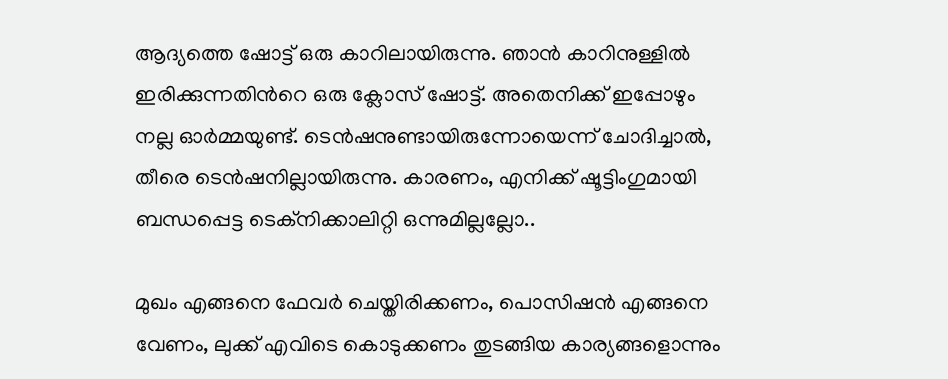ആദ്യത്തെ ഷോട്ട് ഒരു കാറിലായിരുന്നു. ഞാന്‍ കാറിനുള്ളില്‍ ഇരിക്കുന്നതിന്‍റെ ഒരു ക്ലോസ് ഷോട്ട്. അതെനിക്ക് ഇപ്പോഴും നല്ല ഓര്‍മ്മയുണ്ട്. ടെന്‍ഷനുണ്ടായിരുന്നോയെന്ന് ചോദിച്ചാല്‍, തീരെ ടെന്‍ഷനില്ലായിരുന്നു. കാരണം, എനിക്ക് ഷൂട്ടിംഗുമായി ബന്ധപ്പെട്ട ടെക്നിക്കാലിറ്റി ഒന്നുമില്ലല്ലോ..

മുഖം എങ്ങനെ ഫേവര്‍ ചെയ്തിരിക്കണം, പൊസിഷന്‍ എങ്ങനെ വേണം, ലുക്ക് എവിടെ കൊടുക്കണം തുടങ്ങിയ കാര്യങ്ങളൊന്നും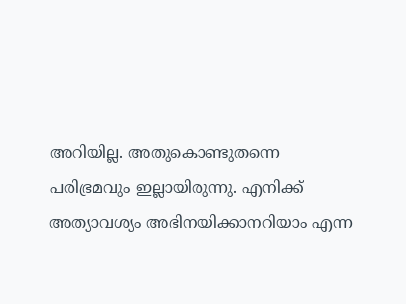അറിയില്ല. അതുകൊണ്ടുതന്നെ പരിഭ്രമവും ഇല്ലായിരുന്നു. എനിക്ക് അത്യാവശ്യം അഭിനയിക്കാനറിയാം എന്ന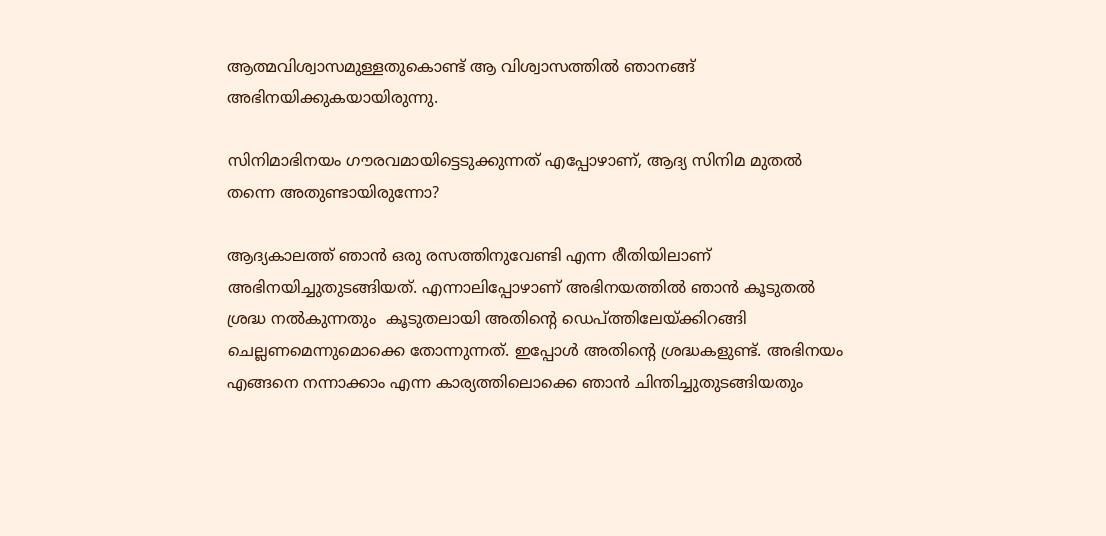ആത്മവിശ്വാസമുള്ളതുകൊണ്ട് ആ വിശ്വാസത്തില്‍ ഞാനങ്ങ് അഭിനയിക്കുകയായിരുന്നു.

സിനിമാഭിനയം ഗൗരവമായിട്ടെടുക്കുന്നത് എപ്പോഴാണ്, ആദ്യ സിനിമ മുതല്‍ തന്നെ അതുണ്ടായിരുന്നോ?

ആദ്യകാലത്ത് ഞാന്‍ ഒരു രസത്തിനുവേണ്ടി എന്ന രീതിയിലാണ് അഭിനയിച്ചുതുടങ്ങിയത്. എന്നാലിപ്പോഴാണ് അഭിനയത്തില്‍ ഞാന്‍ കൂടുതല്‍ ശ്രദ്ധ നല്‍കുന്നതും  കൂടുതലായി അതിന്‍റെ ഡെപ്ത്തിലേയ്ക്കിറങ്ങി ചെല്ലണമെന്നുമൊക്കെ തോന്നുന്നത്. ഇപ്പോള്‍ അതിന്‍റെ ശ്രദ്ധകളുണ്ട്. അഭിനയം എങ്ങനെ നന്നാക്കാം എന്ന കാര്യത്തിലൊക്കെ ഞാന്‍ ചിന്തിച്ചുതുടങ്ങിയതും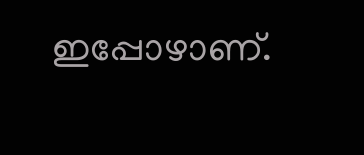ഇപ്പോഴാണ്.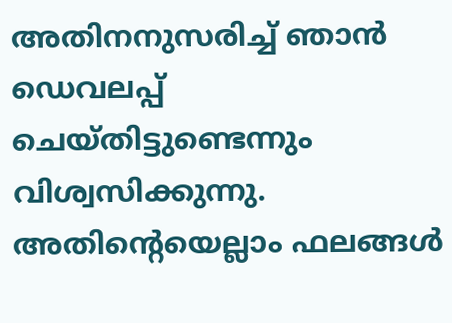അതിനനുസരിച്ച് ഞാന്‍ ഡെവലപ്പ് ചെയ്തിട്ടുണ്ടെന്നും വിശ്വസിക്കുന്നു. അതിന്‍റെയെല്ലാം ഫലങ്ങള്‍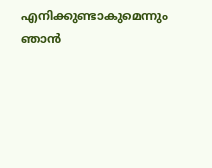എനിക്കുണ്ടാകുമെന്നും ഞാന്‍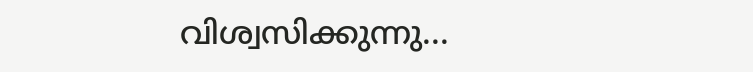വിശ്വസിക്കുന്നു...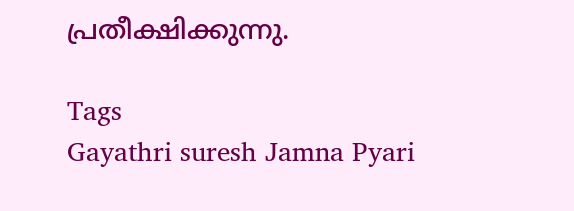പ്രതീക്ഷിക്കുന്നു.

Tags
Gayathri suresh Jamna Pyari